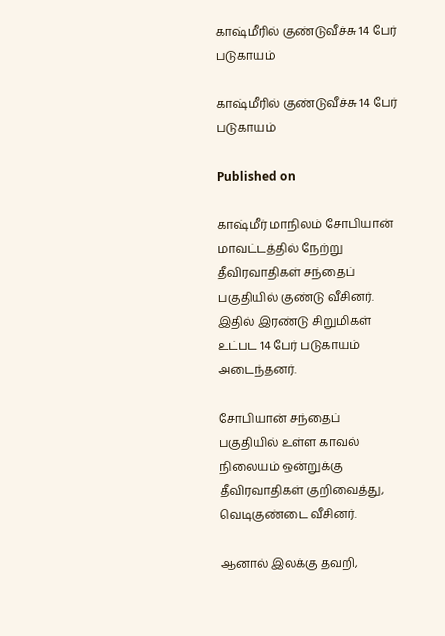காஷ்மீரில் குண்டுவீச்சு 14 பேர் படுகாயம்

காஷ்மீரில் குண்டுவீச்சு 14 பேர் படுகாயம்

Published on

காஷ்மீர் மாநிலம் சோபியான் மாவட்டத்தில் நேற்று தீவிரவாதிகள் சந்தைப் பகுதியில் குண்டு வீசினர். இதில் இரண்டு சிறுமிகள் உட்பட 14 பேர் படுகாயம் அடைந்தனர்.

சோபியான் சந்தைப் பகுதியில் உள்ள காவல் நிலையம் ஒன்றுக்கு தீவிரவாதிகள் குறிவைத்து, வெடிகுண்டை வீசினர்.

ஆனால் இலக்கு தவறி,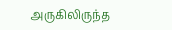அருகிலிருந்த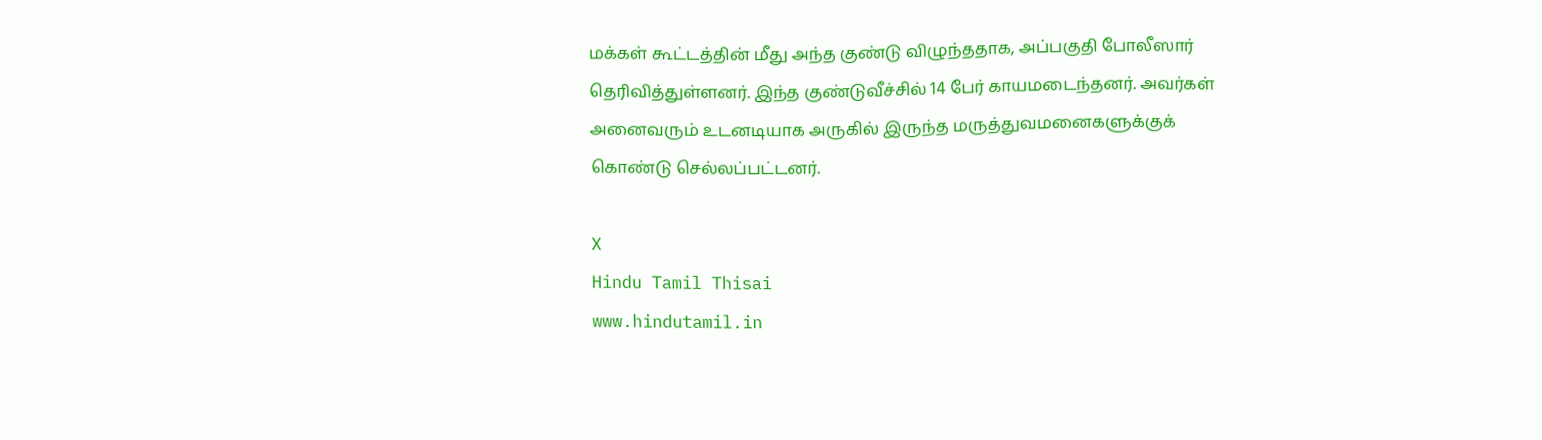மக்கள் கூட்டத்தின் மீது அந்த குண்டு விழுந்ததாக, அப்பகுதி போலீஸார் தெரிவித்துள்ளனர். இந்த குண்டுவீச்சில் 14 பேர் காயமடைந்தனர். அவர்கள் அனைவரும் உடனடியாக அருகில் இருந்த மருத்துவமனைகளுக்குக் கொண்டு செல்லப்பட்டனர்.

X
Hindu Tamil Thisai
www.hindutamil.in